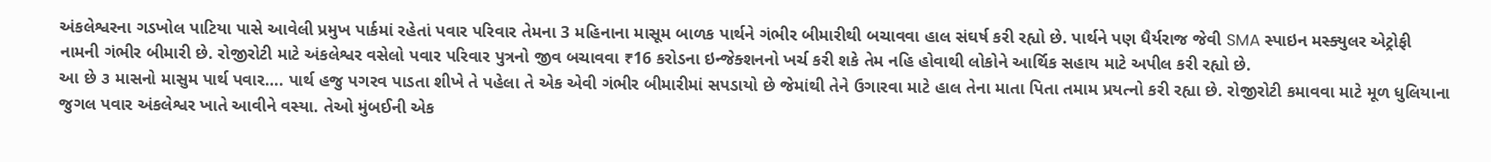અંકલેશ્વરના ગડખોલ પાટિયા પાસે આવેલી પ્રમુખ પાર્કમાં રહેતાં પવાર પરિવાર તેમના 3 મહિનાના માસૂમ બાળક પાર્થને ગંભીર બીમારીથી બચાવવા હાલ સંઘર્ષ કરી રહ્યો છે. પાર્થને પણ ધૈર્યરાજ જેવી SMA સ્પાઇન મસ્ક્યુલર એટ્રોફી નામની ગંભીર બીમારી છે. રોજીરોટી માટે અંકલેશ્વર વસેલો પવાર પરિવાર પુત્રનો જીવ બચાવવા ₹16 કરોડના ઇન્જેક્શનનો ખર્ચ કરી શકે તેમ નહિ હોવાથી લોકોને આર્થિક સહાય માટે અપીલ કરી રહ્યો છે.
આ છે ૩ માસનો માસુમ પાર્થ પવાર…. પાર્થ હજુ પગરવ પાડતા શીખે તે પહેલા તે એક એવી ગંભીર બીમારીમાં સપડાયો છે જેમાંથી તેને ઉગારવા માટે હાલ તેના માતા પિતા તમામ પ્રયત્નો કરી રહ્યા છે. રોજીરોટી કમાવવા માટે મૂળ ધુલિયાના જુગલ પવાર અંકલેશ્વર ખાતે આવીને વસ્યા. તેઓ મુંબઈની એક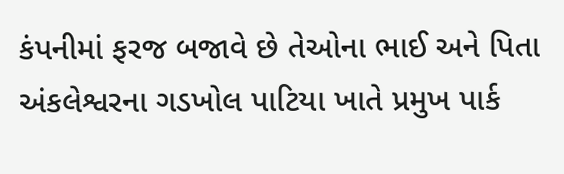કંપનીમાં ફરજ બજાવે છે તેઓના ભાઈ અને પિતા અંકલેશ્વરના ગડખોલ પાટિયા ખાતે પ્રમુખ પાર્ક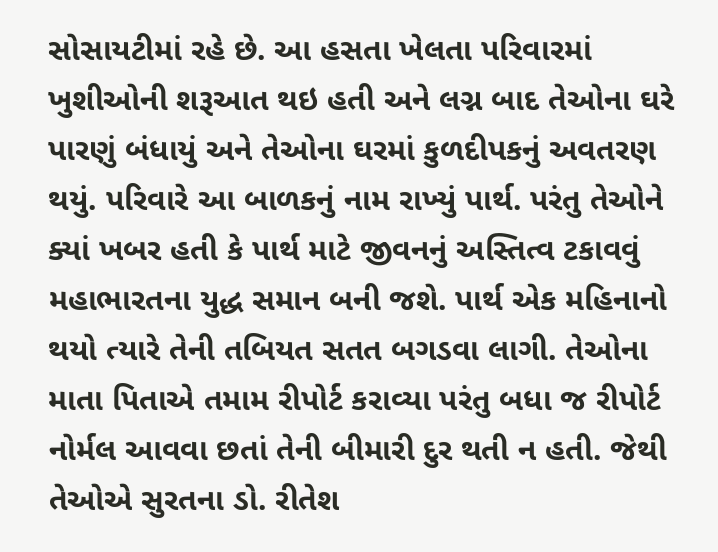સોસાયટીમાં રહે છે. આ હસતા ખેલતા પરિવારમાં ખુશીઓની શરૂઆત થઇ હતી અને લગ્ન બાદ તેઓના ઘરે પારણું બંધાયું અને તેઓના ઘરમાં કુળદીપકનું અવતરણ થયું. પરિવારે આ બાળકનું નામ રાખ્યું પાર્થ. પરંતુ તેઓને ક્યાં ખબર હતી કે પાર્થ માટે જીવનનું અસ્તિત્વ ટકાવવું મહાભારતના યુદ્ધ સમાન બની જશે. પાર્થ એક મહિનાનો થયો ત્યારે તેની તબિયત સતત બગડવા લાગી. તેઓના માતા પિતાએ તમામ રીપોર્ટ કરાવ્યા પરંતુ બધા જ રીપોર્ટ નોર્મલ આવવા છતાં તેની બીમારી દુર થતી ન હતી. જેથી તેઓએ સુરતના ડો. રીતેશ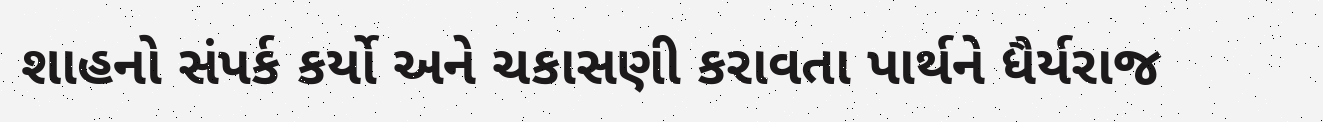શાહનો સંપર્ક કર્યો અને ચકાસણી કરાવતા પાર્થને ધૈર્યરાજ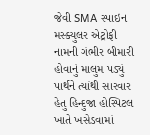જેવી SMA સ્પાઇન મસ્ક્યુલર એટ્રોફી નામની ગંભીર બીમારી હોવાનું માલુમ પડ્યું પાર્થને ત્યાંથી સારવાર હેતુ હિન્દુજા હોસ્પિટલ ખાતે ખસેડવામાં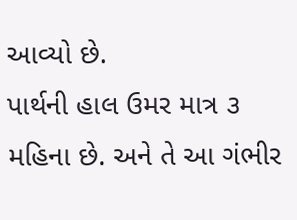આવ્યો છે.
પાર્થની હાલ ઉમર માત્ર ૩ મહિના છે. અને તે આ ગંભીર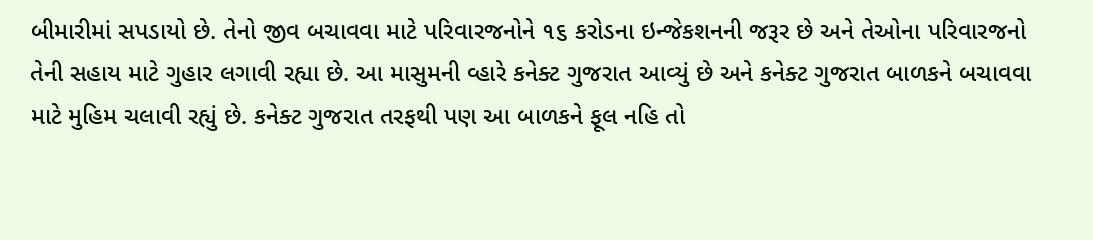બીમારીમાં સપડાયો છે. તેનો જીવ બચાવવા માટે પરિવારજનોને ૧૬ કરોડના ઇન્જેકશનની જરૂર છે અને તેઓના પરિવારજનો તેની સહાય માટે ગુહાર લગાવી રહ્યા છે. આ માસુમની વ્હારે કનેક્ટ ગુજરાત આવ્યું છે અને કનેક્ટ ગુજરાત બાળકને બચાવવા માટે મુહિમ ચલાવી રહ્યું છે. કનેક્ટ ગુજરાત તરફથી પણ આ બાળકને ફૂલ નહિ તો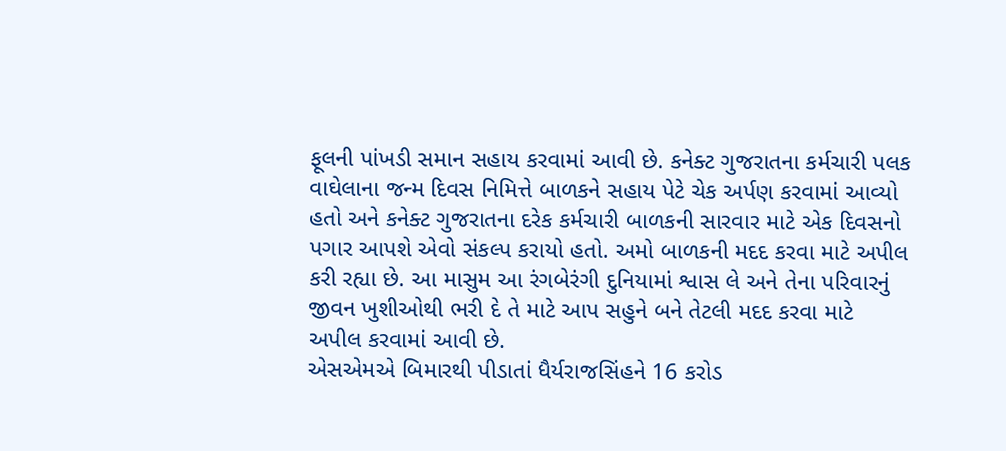ફૂલની પાંખડી સમાન સહાય કરવામાં આવી છે. કનેક્ટ ગુજરાતના કર્મચારી પલક વાઘેલાના જન્મ દિવસ નિમિત્તે બાળકને સહાય પેટે ચેક અર્પણ કરવામાં આવ્યો હતો અને કનેક્ટ ગુજરાતના દરેક કર્મચારી બાળકની સારવાર માટે એક દિવસનો પગાર આપશે એવો સંકલ્પ કરાયો હતો. અમો બાળકની મદદ કરવા માટે અપીલ કરી રહ્યા છે. આ માસુમ આ રંગબેરંગી દુનિયામાં શ્વાસ લે અને તેના પરિવારનું જીવન ખુશીઓથી ભરી દે તે માટે આપ સહુને બને તેટલી મદદ કરવા માટે અપીલ કરવામાં આવી છે.
એસએમએ બિમારથી પીડાતાં ધૈર્યરાજસિંહને 16 કરોડ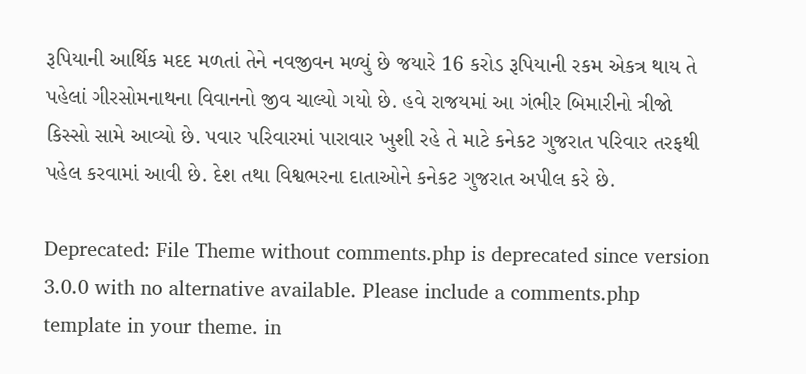રૂપિયાની આર્થિક મદદ મળતાં તેને નવજીવન મળ્યું છે જયારે 16 કરોડ રૂપિયાની રકમ એકત્ર થાય તે પહેલાં ગીરસોમનાથના વિવાનનો જીવ ચાલ્યો ગયો છે. હવે રાજયમાં આ ગંભીર બિમારીનો ત્રીજો કિસ્સો સામે આવ્યો છે. પવાર પરિવારમાં પારાવાર ખુશી રહે તે માટે કનેકટ ગુજરાત પરિવાર તરફથી પહેલ કરવામાં આવી છે. દેશ તથા વિશ્વભરના દાતાઓને કનેકટ ગુજરાત અપીલ કરે છે.

Deprecated: File Theme without comments.php is deprecated since version 3.0.0 with no alternative available. Please include a comments.php template in your theme. in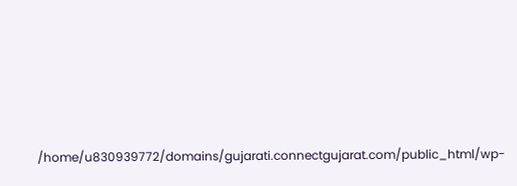/home/u830939772/domains/gujarati.connectgujarat.com/public_html/wp-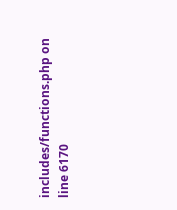includes/functions.php on line 6170